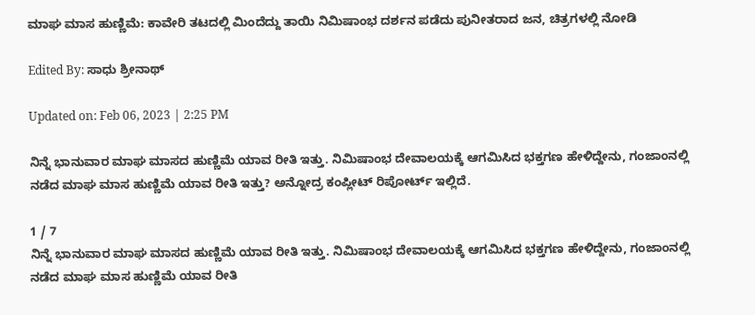ಮಾಘ ಮಾಸ ಹುಣ್ಣಿಮೆ: ಕಾವೇರಿ ತಟದಲ್ಲಿ ಮಿಂದೆದ್ದು ತಾಯಿ ನಿಮಿಷಾಂಭ ದರ್ಶನ ಪಡೆದು ಪುನೀತರಾದ ಜನ, ಚಿತ್ರಗಳಲ್ಲಿ ನೋಡಿ

Edited By: ಸಾಧು ಶ್ರೀನಾಥ್

Updated on: Feb 06, 2023 | 2:25 PM

ನಿನ್ನೆ ಭಾನುವಾರ ಮಾಘ ಮಾಸದ ಹುಣ್ಣಿಮೆ ಯಾವ ರೀತಿ ಇತ್ತು. ನಿಮಿಷಾಂಭ ದೇವಾಲಯಕ್ಕೆ ಆಗಮಿಸಿದ ಭಕ್ತಗಣ ಹೇಳಿದ್ದೇನು, ಗಂಜಾಂನಲ್ಲಿ ನಡೆದ ಮಾಘ ಮಾಸ ಹುಣ್ಣಿಮೆ ಯಾವ ರೀತಿ ಇತ್ತು? ಅನ್ನೋದ್ರ ಕಂಪ್ಲೀಟ್ ರಿಪೋರ್ಟ್ ಇಲ್ಲಿದೆ.

1 / 7
ನಿನ್ನೆ ಭಾನುವಾರ ಮಾಘ ಮಾಸದ ಹುಣ್ಣಿಮೆ ಯಾವ ರೀತಿ ಇತ್ತು. ನಿಮಿಷಾಂಭ ದೇವಾಲಯಕ್ಕೆ ಆಗಮಿಸಿದ ಭಕ್ತಗಣ ಹೇಳಿದ್ದೇನು, ಗಂಜಾಂನಲ್ಲಿ ನಡೆದ ಮಾಘ ಮಾಸ ಹುಣ್ಣಿಮೆ ಯಾವ ರೀತಿ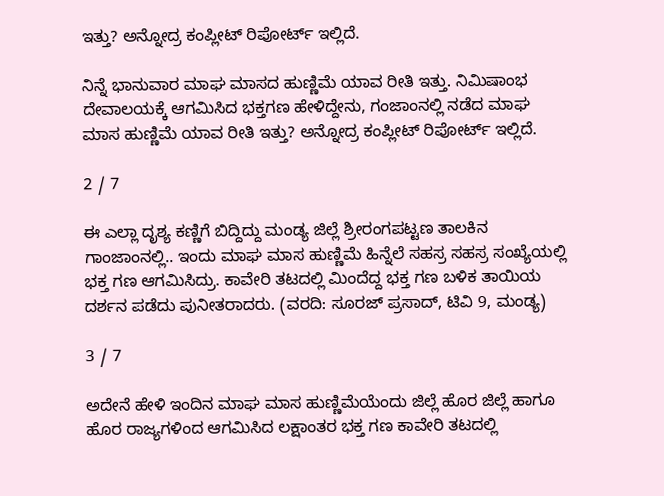ಇತ್ತು? ಅನ್ನೋದ್ರ ಕಂಪ್ಲೀಟ್ ರಿಪೋರ್ಟ್ ಇಲ್ಲಿದೆ.

ನಿನ್ನೆ ಭಾನುವಾರ ಮಾಘ ಮಾಸದ ಹುಣ್ಣಿಮೆ ಯಾವ ರೀತಿ ಇತ್ತು. ನಿಮಿಷಾಂಭ ದೇವಾಲಯಕ್ಕೆ ಆಗಮಿಸಿದ ಭಕ್ತಗಣ ಹೇಳಿದ್ದೇನು, ಗಂಜಾಂನಲ್ಲಿ ನಡೆದ ಮಾಘ ಮಾಸ ಹುಣ್ಣಿಮೆ ಯಾವ ರೀತಿ ಇತ್ತು? ಅನ್ನೋದ್ರ ಕಂಪ್ಲೀಟ್ ರಿಪೋರ್ಟ್ ಇಲ್ಲಿದೆ.

2 / 7

ಈ ಎಲ್ಲಾ ದೃಶ್ಯ ಕಣ್ಣಿಗೆ ಬಿದ್ದಿದ್ದು ಮಂಡ್ಯ ಜಿಲ್ಲೆ ಶ್ರೀರಂಗಪಟ್ಟಣ ತಾಲಕಿನ ಗಾಂಜಾಂನಲ್ಲಿ.. ಇಂದು ಮಾಘ ಮಾಸ ಹುಣ್ಣಿಮೆ ಹಿನ್ನೆಲೆ ಸಹಸ್ರ ಸಹಸ್ರ ಸಂಖ್ಯೆಯಲ್ಲಿ ಭಕ್ತ ಗಣ ಆಗಮಿಸಿದ್ರು. ಕಾವೇರಿ ತಟದಲ್ಲಿ ಮಿಂದೆದ್ದ ಭಕ್ತ ಗಣ ಬಳಿಕ ತಾಯಿಯ ದರ್ಶನ ಪಡೆದು ಪುನೀತರಾದರು. (ವರದಿ: ಸೂರಜ್ ಪ್ರಸಾದ್, ಟಿವಿ 9, ಮಂಡ್ಯ)

3 / 7

ಅದೇನೆ ಹೇಳಿ ಇಂದಿನ ಮಾಘ ಮಾಸ ಹುಣ್ಣಿಮೆಯೆಂದು ಜಿಲ್ಲೆ ಹೊರ ಜಿಲ್ಲೆ ಹಾಗೂ ಹೊರ ರಾಜ್ಯಗಳಿಂದ ಆಗಮಿಸಿದ ಲಕ್ಷಾಂತರ ಭಕ್ತ ಗಣ ಕಾವೇರಿ ತಟದಲ್ಲಿ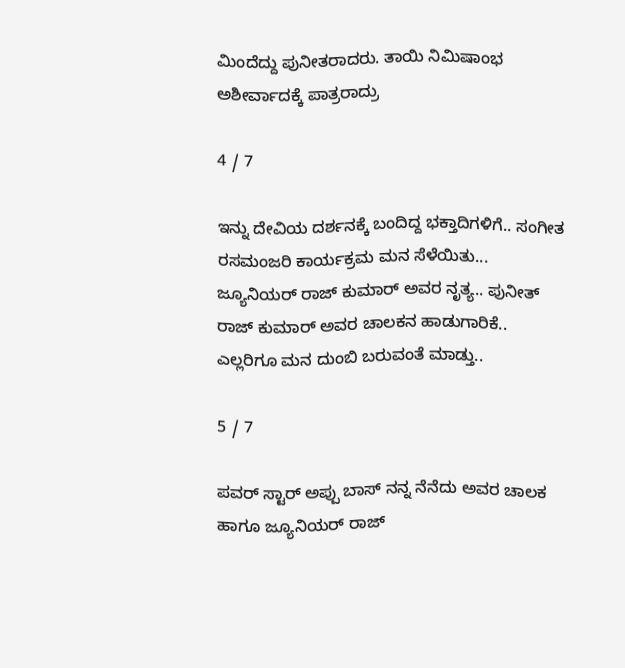ಮಿಂದೆದ್ದು ಪುನೀತರಾದರು. ತಾಯಿ ನಿಮಿಷಾಂಭ ಅಶೀರ್ವಾದಕ್ಕೆ ಪಾತ್ರರಾದ್ರು

4 / 7

ಇನ್ನು ದೇವಿಯ ದರ್ಶನಕ್ಕೆ ಬಂದಿದ್ದ ಭಕ್ತಾದಿಗಳಿಗೆ.. ಸಂಗೀತ ರಸಮಂಜರಿ ಕಾರ್ಯಕ್ರಮ ಮನ ಸೆಳೆಯಿತು... ಜ್ಯೂನಿಯರ್ ರಾಜ್ ಕುಮಾರ್ ಅವರ ನೃತ್ಯ.. ಪುನೀತ್ ರಾಜ್ ಕುಮಾರ್ ಅವರ ಚಾಲಕನ ಹಾಡುಗಾರಿಕೆ.. ಎಲ್ಲರಿಗೂ ಮನ ದುಂಬಿ ಬರುವಂತೆ ಮಾಡ್ತು..

5 / 7

ಪವರ್ ಸ್ಟಾರ್ ಅಪ್ಪು ಬಾಸ್ ನನ್ನ ನೆನೆದು ಅವರ ಚಾಲಕ ಹಾಗೂ ಜ್ಯೂನಿಯರ್ ರಾಜ್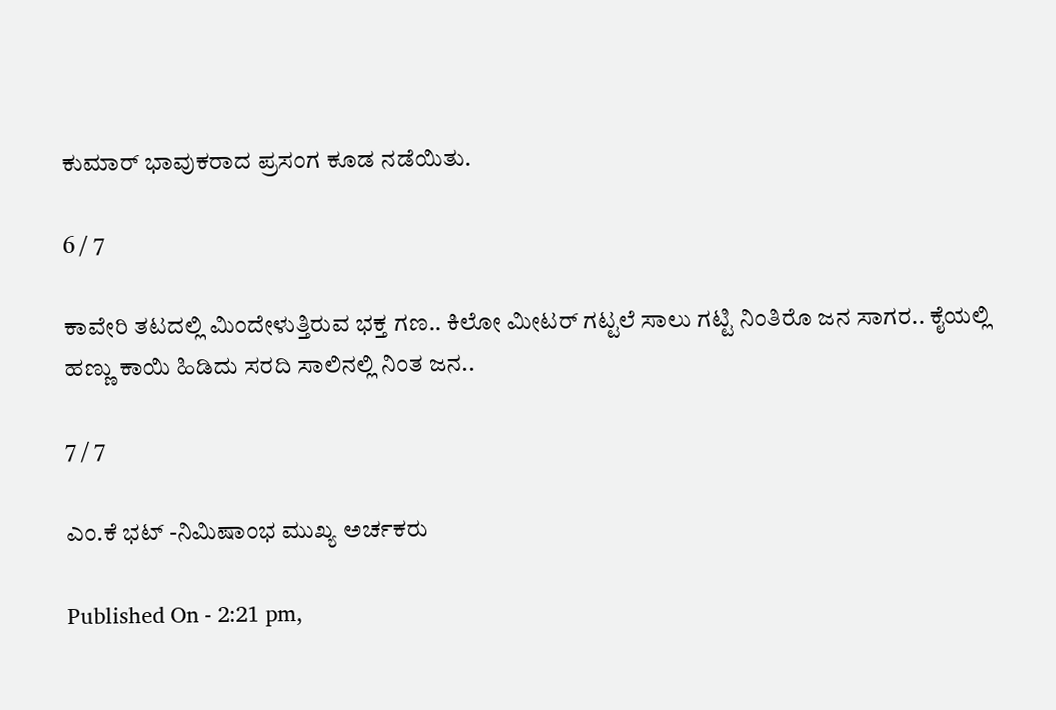ಕುಮಾರ್ ಭಾವುಕರಾದ ಪ್ರಸಂಗ ಕೂಡ ನಡೆಯಿತು.

6 / 7

ಕಾವೇರಿ ತಟದಲ್ಲಿ ಮಿಂದೇಳುತ್ತಿರುವ ಭಕ್ತ ಗಣ.. ಕಿಲೋ ಮೀಟರ್ ಗಟ್ಟಲೆ ಸಾಲು ಗಟ್ಟಿ ನಿಂತಿರೊ ಜನ ಸಾಗರ.. ಕೈಯಲ್ಲಿ ಹಣ್ಣು ಕಾಯಿ ಹಿಡಿದು ಸರದಿ ಸಾಲಿನಲ್ಲಿ ನಿಂತ ಜನ..

7 / 7

ಎಂ.ಕೆ ಭಟ್ -ನಿಮಿಷಾಂಭ ಮುಖ್ಯ ಅರ್ಚಕರು

Published On - 2:21 pm,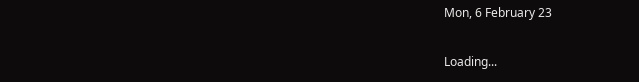Mon, 6 February 23

Loading...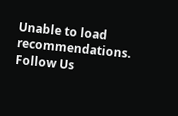Unable to load recommendations.
Follow Us